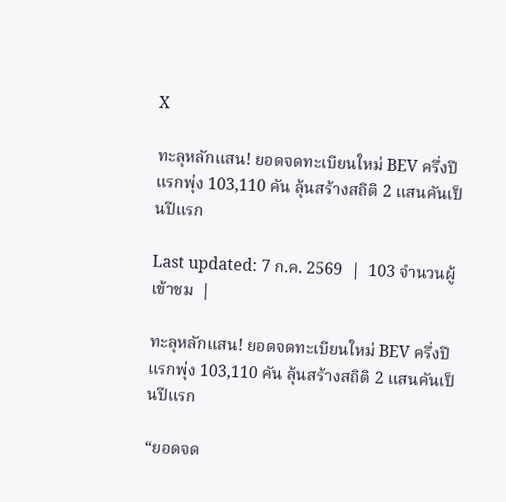X

ทะลุหลักแสน! ยอดจดทะเบียนใหม่ BEV ครึ่งปีแรกพุ่ง 103,110 คัน ลุ้นสร้างสถิติ 2 แสนคันเป็นปีแรก

Last updated: 7 ก.ค. 2569  |  103 จำนวนผู้เข้าชม  |

ทะลุหลักแสน! ยอดจดทะเบียนใหม่ BEV ครึ่งปีแรกพุ่ง 103,110 คัน ลุ้นสร้างสถิติ 2 แสนคันเป็นปีแรก

“ยอดจด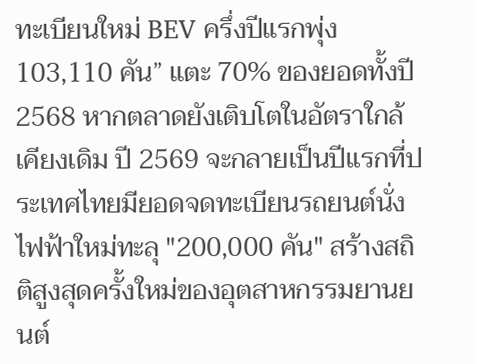ทะเบียนใหม่ BEV ครึ่งปีแรกพุ่ง 103,110 คัน” แตะ 70% ของยอดทั้งปี 2568 หากตลาดยังเติบโตในอัตราใกล้เคียงเดิม ปี 2569 จะกลายเป็นปีแรกที่ประเทศไทยมียอดจดทะเบียนรถยนต์นั่งไฟฟ้าใหม่ทะลุ "200,000 คัน" สร้างสถิติสูงสุดครั้งใหม่ของอุตสาหกรรมยานยนต์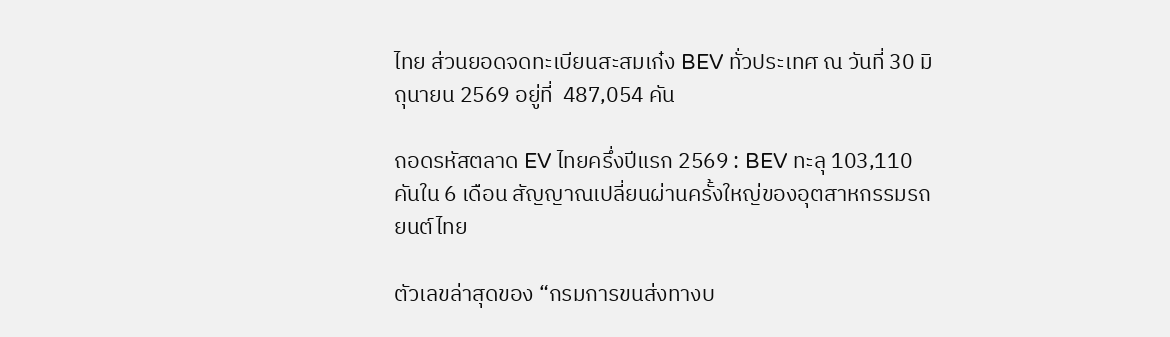ไทย ส่วนยอดจดทะเบียนสะสมเก๋ง BEV ทั่วประเทศ ณ วันที่ 30 มิถุนายน 2569 อยู่ที่  487,054 คัน

ถอดรหัสตลาด EV ไทยครึ่งปีแรก 2569 : BEV ทะลุ 103,110 คันใน 6 เดือน สัญญาณเปลี่ยนผ่านครั้งใหญ่ของอุตสาหกรรมรถยนต์ไทย

ตัวเลขล่าสุดของ “กรมการขนส่งทางบ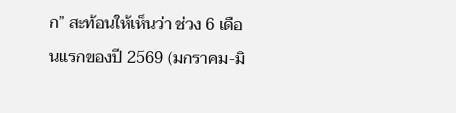ก” สะท้อนให้เห็นว่า ช่วง 6 เดือนแรกของปี 2569 (มกราคม-มิ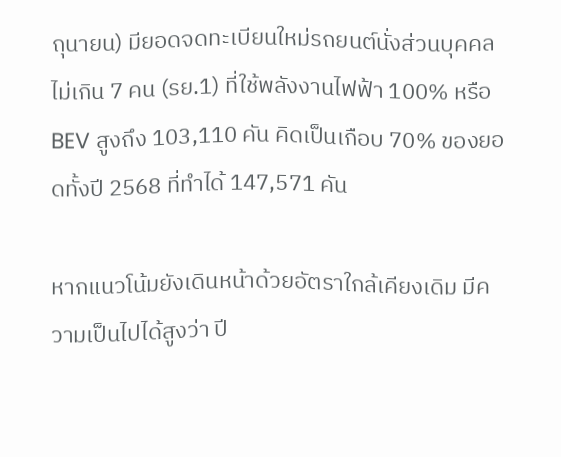ถุนายน) มียอดจดทะเบียนใหม่รถยนต์นั่งส่วนบุคคลไม่เกิน 7 คน (รย.1) ที่ใช้พลังงานไฟฟ้า 100% หรือ BEV สูงถึง 103,110 คัน คิดเป็นเกือบ 70% ของยอดทั้งปี 2568 ที่ทำได้ 147,571 คัน

หากแนวโน้มยังเดินหน้าด้วยอัตราใกล้เคียงเดิม มีความเป็นไปได้สูงว่า ปี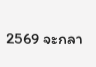2569 จะกลา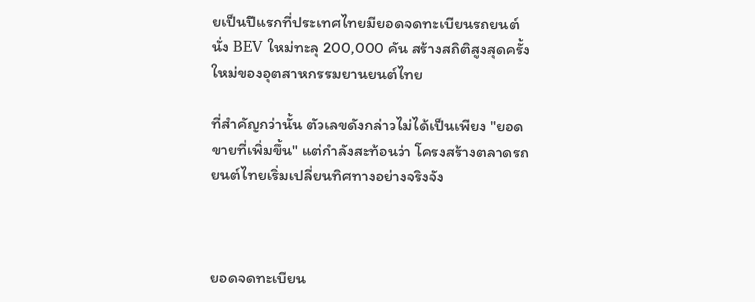ยเป็นปีแรกที่ประเทศไทยมียอดจดทะเบียนรถยนต์นั่ง BEV ใหม่ทะลุ 200,000 คัน สร้างสถิติสูงสุดครั้งใหม่ของอุตสาหกรรมยานยนต์ไทย

ที่สำคัญกว่านั้น ตัวเลขดังกล่าวไม่ได้เป็นเพียง "ยอดขายที่เพิ่มขึ้น" แต่กำลังสะท้อนว่า โครงสร้างตลาดรถยนต์ไทยเริ่มเปลี่ยนทิศทางอย่างจริงจัง



ยอดจดทะเบียน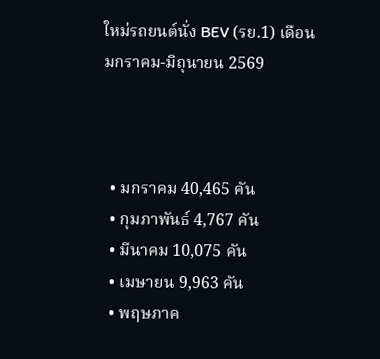ใหม่รถยนต์นั่ง BEV (รย.1) เดือนมกราคม-มิถุนายน 2569



  • มกราคม 40,465 คัน
  • กุมภาพันธ์ 4,767 คัน
  • มีนาคม 10,075 คัน
  • เมษายน 9,963 คัน
  • พฤษภาค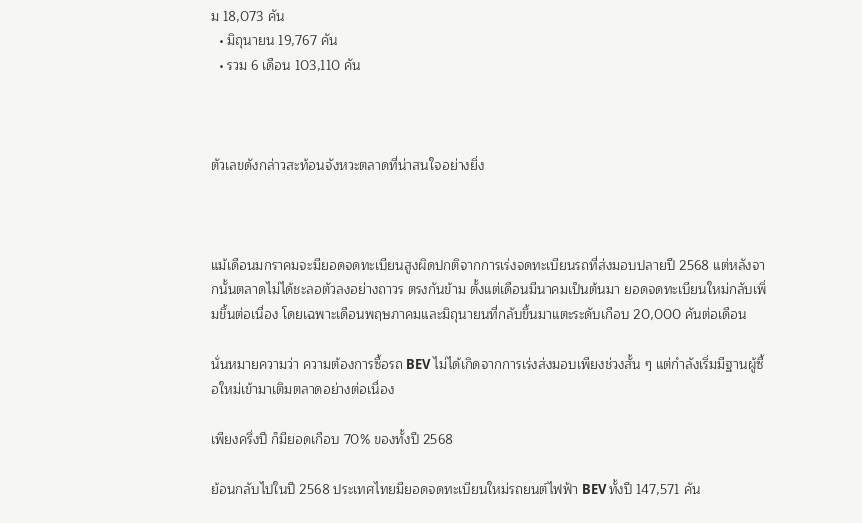ม 18,073 คัน
  • มิถุนายน 19,767 คัน
  • รวม 6 เดือน 103,110 คัน



ตัวเลขดังกล่าวสะท้อนจังหวะตลาดที่น่าสนใจอย่างยิ่ง



แม้เดือนมกราคมจะมียอดจดทะเบียนสูงผิดปกติจากการเร่งจดทะเบียนรถที่ส่งมอบปลายปี 2568 แต่หลังจากนั้นตลาดไม่ได้ชะลอตัวลงอย่างถาวร ตรงกันข้าม ตั้งแต่เดือนมีนาคมเป็นต้นมา ยอดจดทะเบียนใหม่กลับเพิ่มขึ้นต่อเนื่อง โดยเฉพาะเดือนพฤษภาคมและมิถุนายนที่กลับขึ้นมาแตะระดับเกือบ 20,000 คันต่อเดือน

นั่นหมายความว่า ความต้องการซื้อรถ BEV ไม่ได้เกิดจากการเร่งส่งมอบเพียงช่วงสั้น ๆ แต่กำลังเริ่มมีฐานผู้ซื้อใหม่เข้ามาเติมตลาดอย่างต่อเนื่อง

เพียงครึ่งปี ก็มียอดเกือบ 70% ของทั้งปี 2568

ย้อนกลับไปในปี 2568 ประเทศไทยมียอดจดทะเบียนใหม่รถยนต์ไฟฟ้า BEV ทั้งปี 147,571 คัน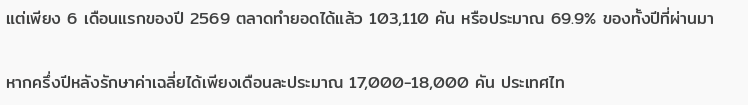แต่เพียง 6 เดือนแรกของปี 2569 ตลาดทำยอดได้แล้ว 103,110 คัน หรือประมาณ 69.9% ของทั้งปีที่ผ่านมา

หากครึ่งปีหลังรักษาค่าเฉลี่ยได้เพียงเดือนละประมาณ 17,000-18,000 คัน ประเทศไท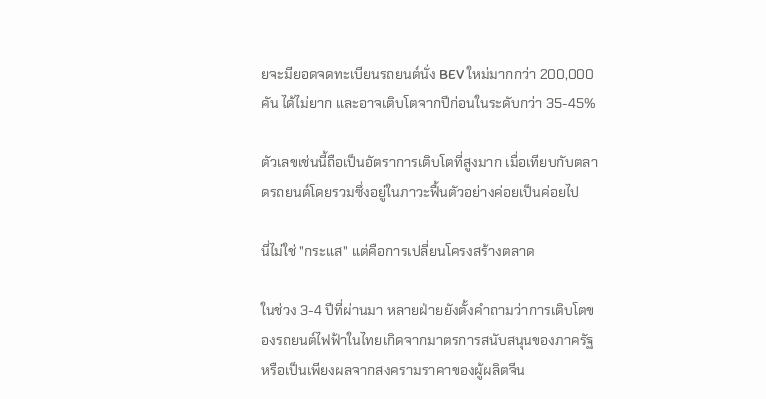ยจะมียอดจดทะเบียนรถยนต์นั่ง BEV ใหม่มากกว่า 200,000 คัน ได้ไม่ยาก และอาจเติบโตจากปีก่อนในระดับกว่า 35-45%

ตัวเลขเช่นนี้ถือเป็นอัตราการเติบโตที่สูงมาก เมื่อเทียบกับตลาดรถยนต์โดยรวมซึ่งอยู่ในภาวะฟื้นตัวอย่างค่อยเป็นค่อยไป

นี่ไม่ใช่ "กระแส" แต่คือการเปลี่ยนโครงสร้างตลาด

ในช่วง 3-4 ปีที่ผ่านมา หลายฝ่ายยังตั้งคำถามว่าการเติบโตของรถยนต์ไฟฟ้าในไทยเกิดจากมาตรการสนับสนุนของภาครัฐ หรือเป็นเพียงผลจากสงครามราคาของผู้ผลิตจีน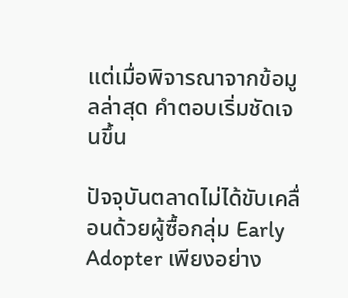แต่เมื่อพิจารณาจากข้อมูลล่าสุด คำตอบเริ่มชัดเจนขึ้น

ปัจจุบันตลาดไม่ได้ขับเคลื่อนด้วยผู้ซื้อกลุ่ม Early Adopter เพียงอย่าง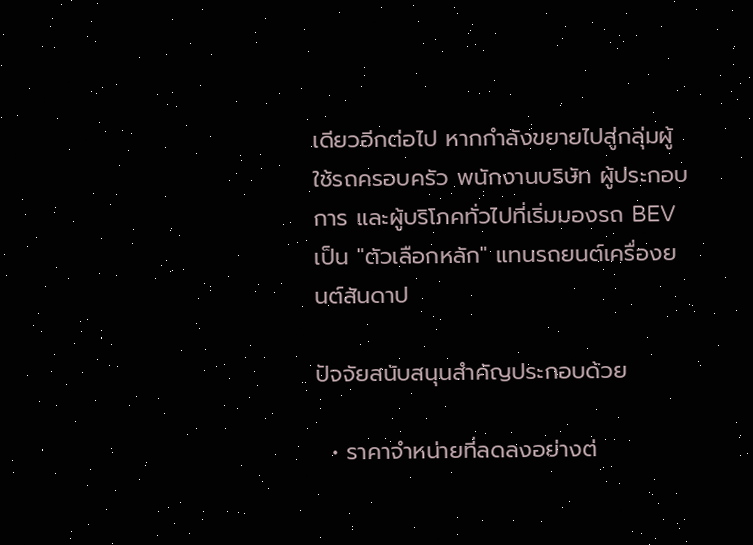เดียวอีกต่อไป หากกำลังขยายไปสู่กลุ่มผู้ใช้รถครอบครัว พนักงานบริษัท ผู้ประกอบการ และผู้บริโภคทั่วไปที่เริ่มมองรถ BEV เป็น "ตัวเลือกหลัก" แทนรถยนต์เครื่องยนต์สันดาป

ปัจจัยสนับสนุนสำคัญประกอบด้วย

  • ราคาจำหน่ายที่ลดลงอย่างต่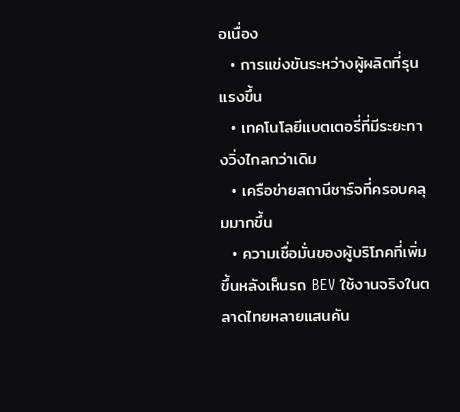อเนื่อง
  • การแข่งขันระหว่างผู้ผลิตที่รุนแรงขึ้น
  • เทคโนโลยีแบตเตอรี่ที่มีระยะทางวิ่งไกลกว่าเดิม
  • เครือข่ายสถานีชาร์จที่ครอบคลุมมากขึ้น
  • ความเชื่อมั่นของผู้บริโภคที่เพิ่มขึ้นหลังเห็นรถ BEV ใช้งานจริงในตลาดไทยหลายแสนคัน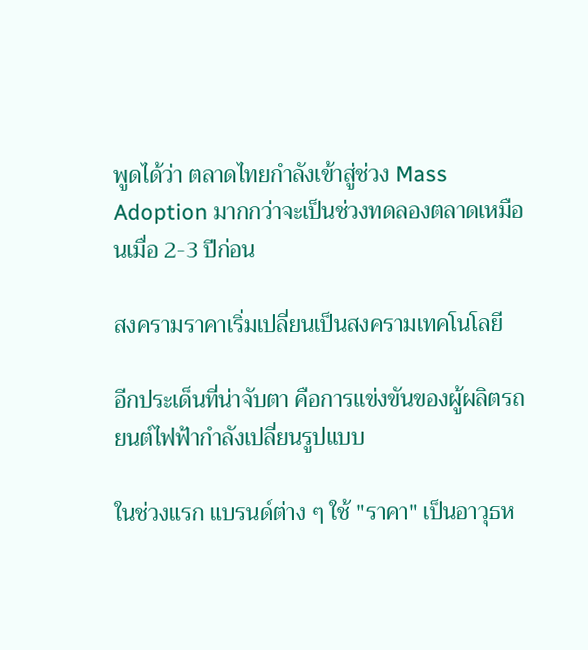พูดได้ว่า ตลาดไทยกำลังเข้าสู่ช่วง Mass Adoption มากกว่าจะเป็นช่วงทดลองตลาดเหมือนเมื่อ 2-3 ปีก่อน

สงครามราคาเริ่มเปลี่ยนเป็นสงครามเทคโนโลยี

อีกประเด็นที่น่าจับตา คือการแข่งขันของผู้ผลิตรถยนต์ไฟฟ้ากำลังเปลี่ยนรูปแบบ

ในช่วงแรก แบรนด์ต่าง ๆ ใช้ "ราคา" เป็นอาวุธห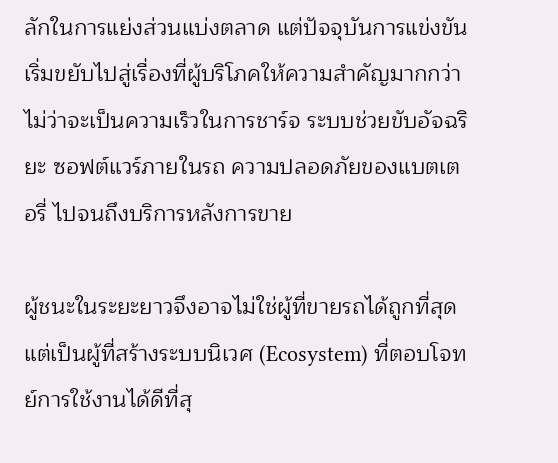ลักในการแย่งส่วนแบ่งตลาด แต่ปัจจุบันการแข่งขันเริ่มขยับไปสู่เรื่องที่ผู้บริโภคให้ความสำคัญมากกว่า ไม่ว่าจะเป็นความเร็วในการชาร์จ ระบบช่วยขับอัจฉริยะ ซอฟต์แวร์ภายในรถ ความปลอดภัยของแบตเตอรี่ ไปจนถึงบริการหลังการขาย

ผู้ชนะในระยะยาวจึงอาจไม่ใช่ผู้ที่ขายรถได้ถูกที่สุด แต่เป็นผู้ที่สร้างระบบนิเวศ (Ecosystem) ที่ตอบโจทย์การใช้งานได้ดีที่สุ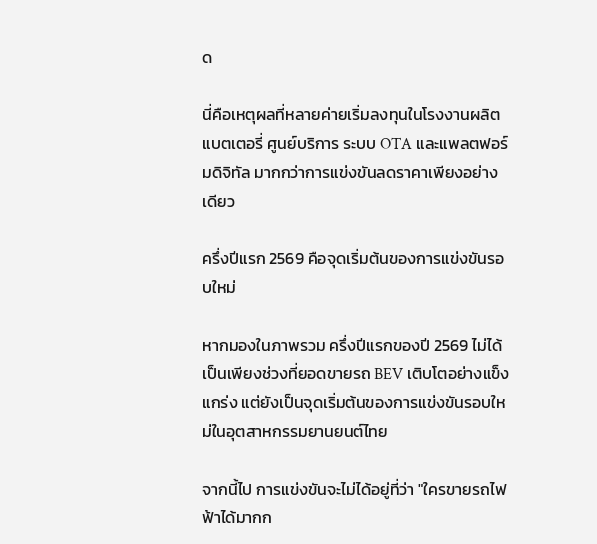ด

นี่คือเหตุผลที่หลายค่ายเริ่มลงทุนในโรงงานผลิตแบตเตอรี่ ศูนย์บริการ ระบบ OTA และแพลตฟอร์มดิจิทัล มากกว่าการแข่งขันลดราคาเพียงอย่างเดียว

ครึ่งปีแรก 2569 คือจุดเริ่มต้นของการแข่งขันรอบใหม่

หากมองในภาพรวม ครึ่งปีแรกของปี 2569 ไม่ได้เป็นเพียงช่วงที่ยอดขายรถ BEV เติบโตอย่างแข็งแกร่ง แต่ยังเป็นจุดเริ่มต้นของการแข่งขันรอบใหม่ในอุตสาหกรรมยานยนต์ไทย

จากนี้ไป การแข่งขันจะไม่ได้อยู่ที่ว่า "ใครขายรถไฟฟ้าได้มากก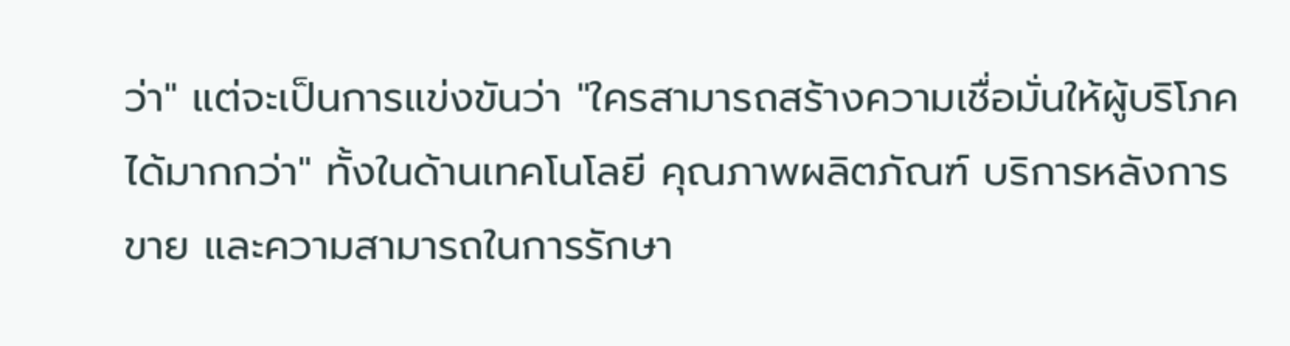ว่า" แต่จะเป็นการแข่งขันว่า "ใครสามารถสร้างความเชื่อมั่นให้ผู้บริโภคได้มากกว่า" ทั้งในด้านเทคโนโลยี คุณภาพผลิตภัณฑ์ บริการหลังการขาย และความสามารถในการรักษา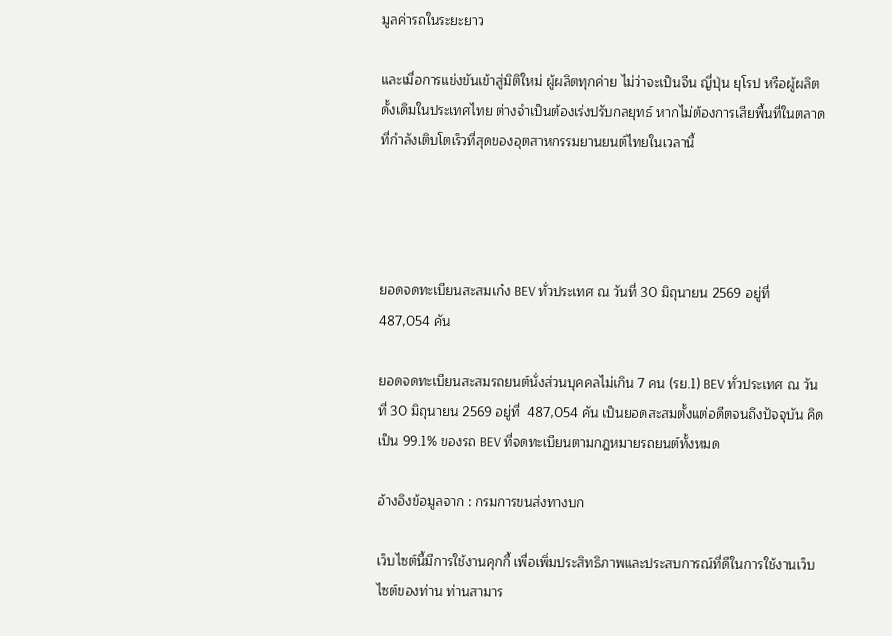มูลค่ารถในระยะยาว

และเมื่อการแข่งขันเข้าสู่มิติใหม่ ผู้ผลิตทุกค่าย ไม่ว่าจะเป็นจีน ญี่ปุ่น ยุโรป หรือผู้ผลิตดั้งเดิมในประเทศไทย ต่างจำเป็นต้องเร่งปรับกลยุทธ์ หากไม่ต้องการเสียพื้นที่ในตลาดที่กำลังเติบโตเร็วที่สุดของอุตสาหกรรมยานยนต์ไทยในเวลานี้




ยอดจดทะเบียนสะสมเก๋ง BEV ทั่วประเทศ ณ วันที่ 30 มิถุนายน 2569 อยู่ที่  487,054 คัน

ยอดจดทะเบียนสะสมรถยนต์นั่งส่วนบุคคลไม่เกิน 7 คน (รย.1) BEV ทั่วประเทศ ณ วันที่ 30 มิถุนายน 2569 อยู่ที่  487,054 คัน เป็นยอดสะสมตั้งแต่อดีตจนถึงปัจจุบัน คิดเป็น 99.1% ของรถ BEV ที่จดทะเบียนตามกฎหมายรถยนต์ทั้งหมด

อ้างอิงข้อมูลจาก : กรมการขนส่งทางบก

เว็บไซต์นี้มีการใช้งานคุกกี้ เพื่อเพิ่มประสิทธิภาพและประสบการณ์ที่ดีในการใช้งานเว็บไซต์ของท่าน ท่านสามาร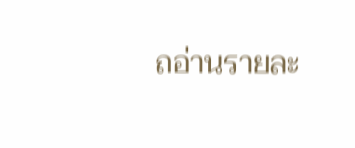ถอ่านรายละ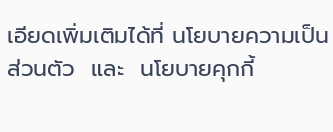เอียดเพิ่มเติมได้ที่ นโยบายความเป็นส่วนตัว  และ  นโยบายคุกกี้